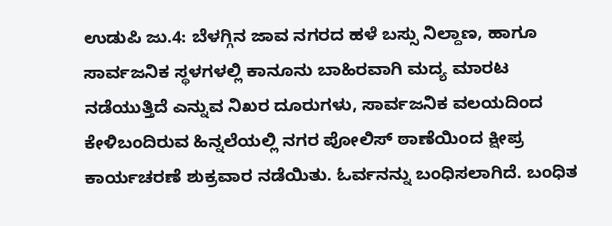ಉಡುಪಿ ಜು.4: ಬೆಳಗ್ಗಿನ ಜಾವ ನಗರದ ಹಳೆ ಬಸ್ಸು ನಿಲ್ದಾಣ, ಹಾಗೂ ಸಾರ್ವಜನಿಕ ಸ್ಥಳಗಳಲ್ಲಿ ಕಾನೂನು ಬಾಹಿರವಾಗಿ ಮದ್ಯ ಮಾರಟ ನಡೆಯುತ್ತಿದೆ ಎನ್ನುವ ನಿಖರ ದೂರುಗಳು, ಸಾರ್ವಜನಿಕ ವಲಯದಿಂದ ಕೇಳಿಬಂದಿರುವ ಹಿನ್ನಲೆಯಲ್ಲಿ ನಗರ ಪೋಲಿಸ್ ಠಾಣೆಯಿಂದ ಕ್ಷೀಪ್ರ ಕಾರ್ಯಚರಣೆ ಶುಕ್ರವಾರ ನಡೆಯಿತು. ಓರ್ವನನ್ನು ಬಂಧಿಸಲಾಗಿದೆ. ಬಂಧಿತ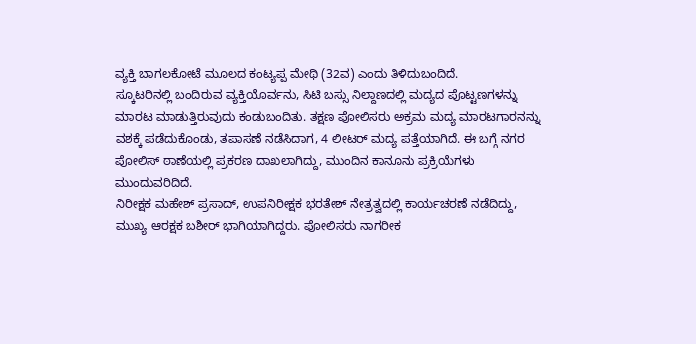ವ್ಯಕ್ತಿ ಬಾಗಲಕೋಟೆ ಮೂಲದ ಕಂಟ್ಯಪ್ಪ ಮೇಥಿ (32ವ) ಎಂದು ತಿಳಿದುಬಂದಿದೆ.
ಸ್ಕೂಟರಿನಲ್ಲಿ ಬಂದಿರುವ ವ್ಯಕ್ತಿಯೊರ್ವನು, ಸಿಟಿ ಬಸ್ಸು ನಿಲ್ದಾಣದಲ್ಲಿ ಮದ್ಯದ ಪೊಟ್ಟಣಗಳನ್ನು ಮಾರಟ ಮಾಡುತ್ತಿರುವುದು ಕಂಡುಬಂದಿತು. ತಕ್ಷಣ ಪೋಲಿಸರು ಅಕ್ರಮ ಮದ್ಯ ಮಾರಟಗಾರನನ್ನು ವಶಕ್ಕೆ ಪಡೆದುಕೊಂಡು, ತಪಾಸಣೆ ನಡೆಸಿದಾಗ, 4 ಲೀಟರ್ ಮದ್ಯ ಪತ್ತೆಯಾಗಿದೆ. ಈ ಬಗ್ಗೆ ನಗರ ಪೋಲಿಸ್ ಠಾಣೆಯಲ್ಲಿ ಪ್ರಕರಣ ದಾಖಲಾಗಿದ್ದು, ಮುಂದಿನ ಕಾನೂನು ಪ್ರಕ್ರಿಯೆಗಳು ಮುಂದುವರಿದಿದೆ.
ನಿರೀಕ್ಷಕ ಮಹೇಶ್ ಪ್ರಸಾದ್, ಉಪನಿರೀಕ್ಷಕ ಭರತೇಶ್ ನೇತ್ರತ್ವದಲ್ಲಿ ಕಾರ್ಯಚರಣೆ ನಡೆದಿದ್ದು, ಮುಖ್ಯ ಆರಕ್ಷಕ ಬಶೀರ್ ಭಾಗಿಯಾಗಿದ್ದರು. ಪೋಲಿಸರು ನಾಗರೀಕ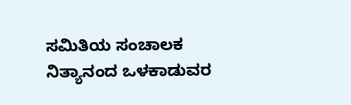ಸಮಿತಿಯ ಸಂಚಾಲಕ ನಿತ್ಯಾನಂದ ಒಳಕಾಡುವರ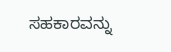ಸಹಕಾರವನ್ನು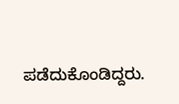ಪಡೆದುಕೊಂಡಿದ್ದರು.